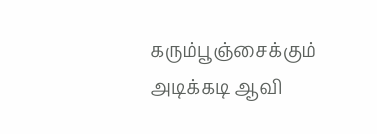கரும்பூஞ்சைக்கும் அடிக்கடி ஆவி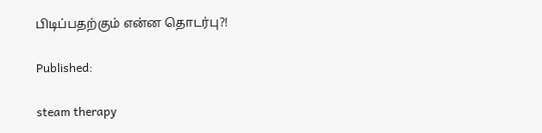பிடிப்பதற்கும் என்ன தொடர்பு?!

Published:

steam therapy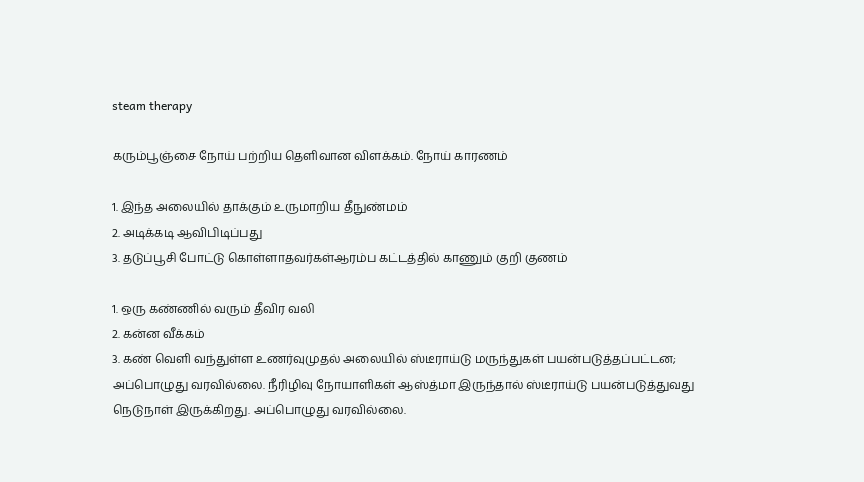steam therapy

கரும்பூஞ்சை நோய் பற்றிய தெளிவான விளக்கம். நோய் காரணம்

1. இந்த அலையில் தாக்கும் உருமாறிய தீநுண்மம்
2. அடிக்கடி ஆவிபிடிப்பது
3. தடுப்பூசி போட்டு கொள்ளாதவர்கள்ஆரம்ப கட்டத்தில் காணும் குறி குணம்

1. ஒரு கண்ணில் வரும் தீவிர வலி
2. கன்ன வீக்கம்
3. கண் வெளி வந்துள்ள உணர்வுமுதல் அலையில் ஸ்டீராய்டு மருந்துகள் பயன்படுத்தப்பட்டன; அப்பொழுது வரவில்லை. நீரிழிவு நோயாளிகள் ஆஸ்த்மா இருந்தால் ஸ்டீராய்டு பயன்படுத்துவது நெடுநாள் இருக்கிறது. அப்பொழுது வரவில்லை.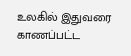உலகில் இதுவரை காணப்பட்ட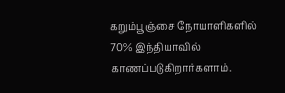கறும்பூஞ்சை நோயாளிகளில் 70% இந்தியாவில் காணப்படுகிறார்களாம்.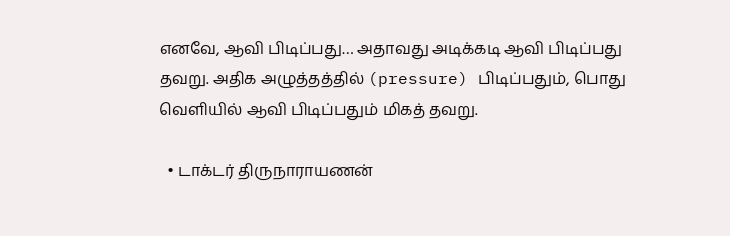எனவே, ஆவி பிடிப்பது… அதாவது அடிக்கடி ஆவி பிடிப்பது தவறு. அதிக அழுத்தத்தில் (pressure) பிடிப்பதும், பொது வெளியில் ஆவி பிடிப்பதும் மிகத் தவறு.

  • டாக்டர் திருநாராயணன்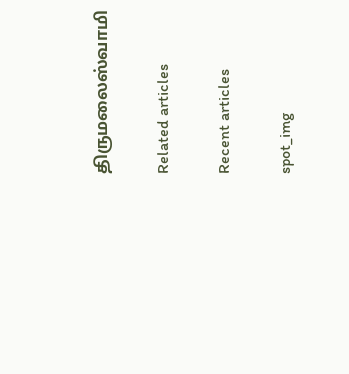திருமலைஸ்வாமி

Related articles

Recent articles

spot_img